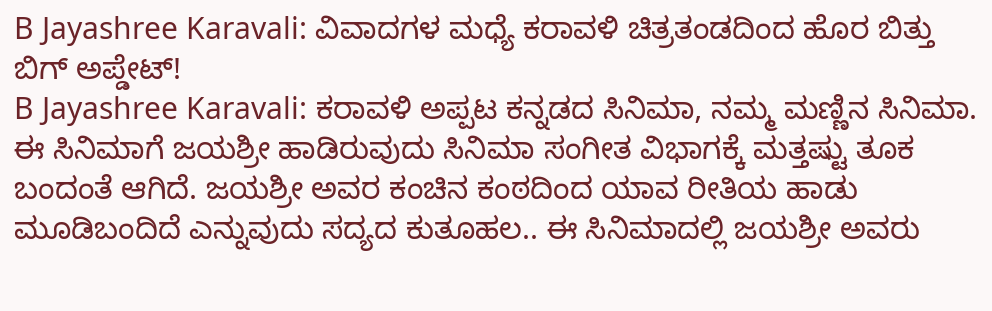B Jayashree Karavali: ವಿವಾದಗಳ ಮಧ್ಯೆ ಕರಾವಳಿ ಚಿತ್ರತಂಡದಿಂದ ಹೊರ ಬಿತ್ತು ಬಿಗ್ ಅಪ್ಡೇಟ್!
B Jayashree Karavali: ಕರಾವಳಿ ಅಪ್ಪಟ ಕನ್ನಡದ ಸಿನಿಮಾ, ನಮ್ಮ ಮಣ್ಣಿನ ಸಿನಿಮಾ. ಈ ಸಿನಿಮಾಗೆ ಜಯಶ್ರೀ ಹಾಡಿರುವುದು ಸಿನಿಮಾ ಸಂಗೀತ ವಿಭಾಗಕ್ಕೆ ಮತ್ತಷ್ಟು ತೂಕ ಬಂದಂತೆ ಆಗಿದೆ. ಜಯಶ್ರೀ ಅವರ ಕಂಚಿನ ಕಂಠದಿಂದ ಯಾವ ರೀತಿಯ ಹಾಡು ಮೂಡಿಬಂದಿದೆ ಎನ್ನುವುದು ಸದ್ಯದ ಕುತೂಹಲ.. ಈ ಸಿನಿಮಾದಲ್ಲಿ ಜಯಶ್ರೀ ಅವರು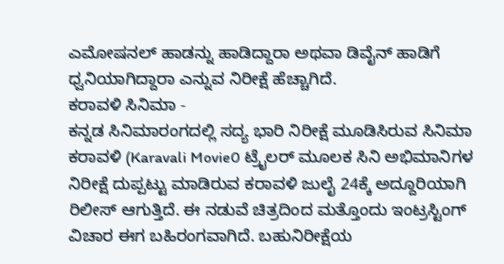ಎಮೋಷನಲ್ ಹಾಡನ್ನು ಹಾಡಿದ್ದಾರಾ ಅಥವಾ ಡಿವೈನ್ ಹಾಡಿಗೆ ಧ್ವನಿಯಾಗಿದ್ದಾರಾ ಎನ್ನುವ ನಿರೀಕ್ಷೆ ಹೆಚ್ಚಾಗಿದೆ.
ಕರಾವಳಿ ಸಿನಿಮಾ -
ಕನ್ನಡ ಸಿನಿಮಾರಂಗದಲ್ಲಿ ಸದ್ಯ ಭಾರಿ ನಿರೀಕ್ಷೆ ಮೂಡಿಸಿರುವ ಸಿನಿಮಾ ಕರಾವಳಿ (Karavali Movie0 ಟ್ರೈಲರ್ ಮೂಲಕ ಸಿನಿ ಅಭಿಮಾನಿಗಳ ನಿರೀಕ್ಷೆ ದುಪ್ಪಟ್ಟು ಮಾಡಿರುವ ಕರಾವಳಿ ಜುಲೈ 24ಕ್ಕೆ ಅದ್ದೂರಿಯಾಗಿ ರಿಲೀಸ್ ಆಗುತ್ತಿದೆ. ಈ ನಡುವೆ ಚಿತ್ರದಿಂದ ಮತ್ತೊಂದು ಇಂಟ್ರಸ್ಟಿಂಗ್ ವಿಚಾರ ಈಗ ಬಹಿರಂಗವಾಗಿದೆ. ಬಹುನಿರೀಕ್ಷೆಯ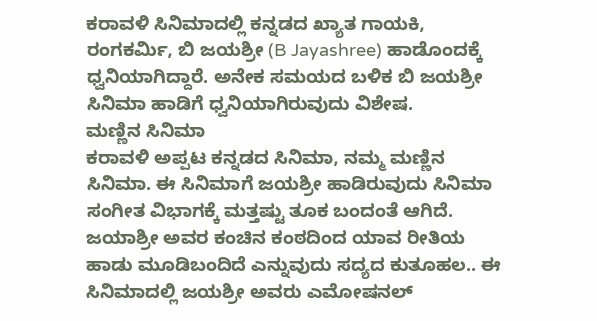ಕರಾವಳಿ ಸಿನಿಮಾದಲ್ಲಿ ಕನ್ನಡದ ಖ್ಯಾತ ಗಾಯಕಿ, ರಂಗಕರ್ಮಿ, ಬಿ ಜಯಶ್ರೀ (B Jayashree) ಹಾಡೊಂದಕ್ಕೆ ಧ್ವನಿಯಾಗಿದ್ದಾರೆ. ಅನೇಕ ಸಮಯದ ಬಳಿಕ ಬಿ ಜಯಶ್ರೀ ಸಿನಿಮಾ ಹಾಡಿಗೆ ಧ್ವನಿಯಾಗಿರುವುದು ವಿಶೇಷ.
ಮಣ್ಣಿನ ಸಿನಿಮಾ
ಕರಾವಳಿ ಅಪ್ಪಟ ಕನ್ನಡದ ಸಿನಿಮಾ, ನಮ್ಮ ಮಣ್ಣಿನ ಸಿನಿಮಾ. ಈ ಸಿನಿಮಾಗೆ ಜಯಶ್ರೀ ಹಾಡಿರುವುದು ಸಿನಿಮಾ ಸಂಗೀತ ವಿಭಾಗಕ್ಕೆ ಮತ್ತಷ್ಟು ತೂಕ ಬಂದಂತೆ ಆಗಿದೆ. ಜಯಾಶ್ರೀ ಅವರ ಕಂಚಿನ ಕಂಠದಿಂದ ಯಾವ ರೀತಿಯ ಹಾಡು ಮೂಡಿಬಂದಿದೆ ಎನ್ನುವುದು ಸದ್ಯದ ಕುತೂಹಲ.. ಈ ಸಿನಿಮಾದಲ್ಲಿ ಜಯಶ್ರೀ ಅವರು ಎಮೋಷನಲ್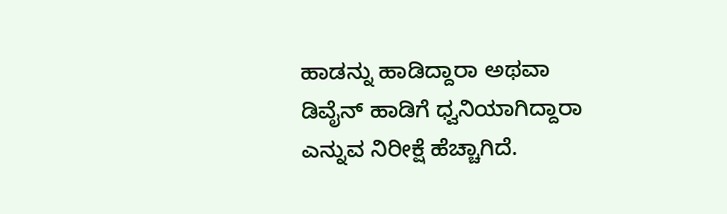ಹಾಡನ್ನು ಹಾಡಿದ್ದಾರಾ ಅಥವಾ ಡಿವೈನ್ ಹಾಡಿಗೆ ಧ್ವನಿಯಾಗಿದ್ದಾರಾ ಎನ್ನುವ ನಿರೀಕ್ಷೆ ಹೆಚ್ಚಾಗಿದೆ.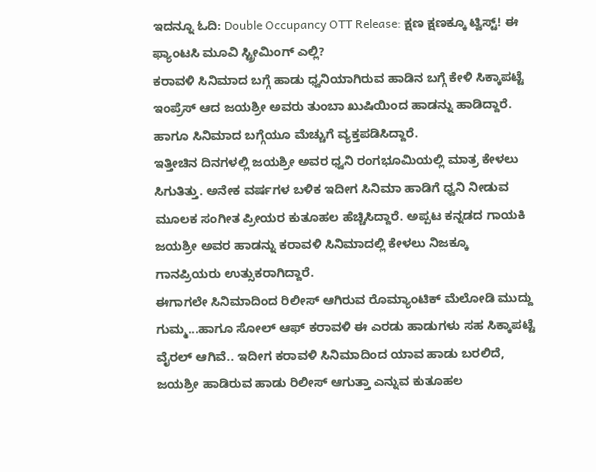ಇದನ್ನೂ ಓದಿ: Double Occupancy OTT Release: ಕ್ಷಣ ಕ್ಷಣಕ್ಕೂ ಟ್ವಿಸ್ಟ್! ಈ ಫ್ಯಾಂಟಸಿ ಮೂವಿ ಸ್ಟ್ರೀಮಿಂಗ್ ಎಲ್ಲಿ?
ಕರಾವಳಿ ಸಿನಿಮಾದ ಬಗ್ಗೆ ಹಾಡು ಧ್ವನಿಯಾಗಿರುವ ಹಾಡಿನ ಬಗ್ಗೆ ಕೇಳಿ ಸಿಕ್ಕಾಪಟ್ಟೆ ಇಂಪ್ರೆಸ್ ಆದ ಜಯಶ್ರೀ ಅವರು ತುಂಬಾ ಖುಷಿಯಿಂದ ಹಾಡನ್ನು ಹಾಡಿದ್ದಾರೆ. ಹಾಗೂ ಸಿನಿಮಾದ ಬಗ್ಗೆಯೂ ಮೆಚ್ಚುಗೆ ವ್ಯಕ್ತಪಡಿಸಿದ್ದಾರೆ.
ಇತ್ತೀಚಿನ ದಿನಗಳಲ್ಲಿ ಜಯಶ್ರೀ ಅವರ ಧ್ವನಿ ರಂಗಭೂಮಿಯಲ್ಲಿ ಮಾತ್ರ ಕೇಳಲು ಸಿಗುತಿತ್ತು. ಅನೇಕ ವರ್ಷಗಳ ಬಳಿಕ ಇದೀಗ ಸಿನಿಮಾ ಹಾಡಿಗೆ ಧ್ವನಿ ನೀಡುವ ಮೂಲಕ ಸಂಗೀತ ಪ್ರೀಯರ ಕುತೂಹಲ ಹೆಚ್ಚಿಸಿದ್ದಾರೆ. ಅಪ್ಪಟ ಕನ್ನಡದ ಗಾಯಕಿ ಜಯಶ್ರೀ ಅವರ ಹಾಡನ್ನು ಕರಾವಳಿ ಸಿನಿಮಾದಲ್ಲಿ ಕೇಳಲು ನಿಜಕ್ಕೂ ಗಾನಪ್ರಿಯರು ಉತ್ಸುಕರಾಗಿದ್ದಾರೆ.
ಈಗಾಗಲೇ ಸಿನಿಮಾದಿಂದ ರಿಲೀಸ್ ಆಗಿರುವ ರೊಮ್ಯಾಂಟಿಕ್ ಮೆಲೋಡಿ ಮುದ್ದು ಗುಮ್ಮ...ಹಾಗೂ ಸೋಲ್ ಆಫ್ ಕರಾವಳಿ ಈ ಎರಡು ಹಾಡುಗಳು ಸಹ ಸಿಕ್ಕಾಪಟ್ಟೆ ವೈರಲ್ ಆಗಿವೆ.. ಇದೀಗ ಕರಾವಳಿ ಸಿನಿಮಾದಿಂದ ಯಾವ ಹಾಡು ಬರಲಿದೆ, ಜಯಶ್ರೀ ಹಾಡಿರುವ ಹಾಡು ರಿಲೀಸ್ ಆಗುತ್ತಾ ಎನ್ನುವ ಕುತೂಹಲ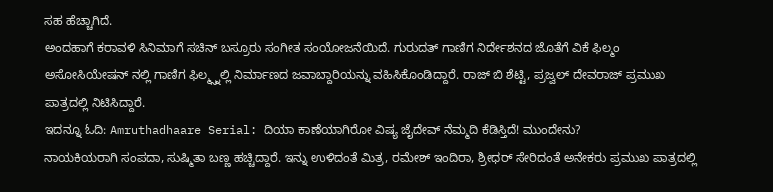ಸಹ ಹೆಚ್ಚಾಗಿದೆ.
ಅಂದಹಾಗೆ ಕರಾವಳಿ ಸಿನಿಮಾಗೆ ಸಚಿನ್ ಬಸ್ರೂರು ಸಂಗೀತ ಸಂಯೋಜನೆಯಿದೆ. ಗುರುದತ್ ಗಾಣಿಗ ನಿರ್ದೇಶನದ ಜೊತೆಗೆ ವಿಕೆ ಫಿಲ್ಮಂ ಅಸೋಸಿಯೇಷನ್ ನಲ್ಲಿ ಗಾಣಿಗ ಫಿಲ್ಮ್ಸ್ನಲ್ಲಿ ನಿರ್ಮಾಣದ ಜವಾಬ್ದಾರಿಯನ್ನು ವಹಿಸಿಕೊಂಡಿದ್ದಾರೆ. ರಾಜ್ ಬಿ ಶೆಟ್ಟಿ, ಪ್ರಜ್ವಲ್ ದೇವರಾಜ್ ಪ್ರಮುಖ ಪಾತ್ರದಲ್ಲಿ ನಿಟಿಸಿದ್ದಾರೆ.
ಇದನ್ನೂ ಓದಿ: Amruthadhaare Serial: ದಿಯಾ ಕಾಣೆಯಾಗಿರೋ ವಿಷ್ಯ ಜೈದೇವ್ ನೆಮ್ಮದಿ ಕೆಡಿಸ್ತಿದೆ! ಮುಂದೇನು?
ನಾಯಕಿಯರಾಗಿ ಸಂಪದಾ, ಸುಷ್ಮಿತಾ ಬಣ್ಣ ಹಚ್ಚಿದ್ದಾರೆ. ಇನ್ನು ಉಳಿದಂತೆ ಮಿತ್ರ, ರಮೇಶ್ ಇಂದಿರಾ, ಶ್ರೀಧರ್ ಸೇರಿದಂತೆ ಅನೇಕರು ಪ್ರಮುಖ ಪಾತ್ರದಲ್ಲಿ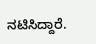ನಟಿಸಿದ್ದಾರೆ.